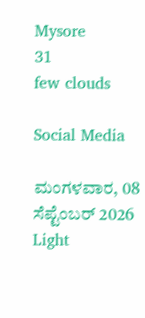Mysore
31
few clouds

Social Media

ಮಂಗಳವಾರ, 08 ಸೆಪ್ಟೆಂಬರ್ 2026
Light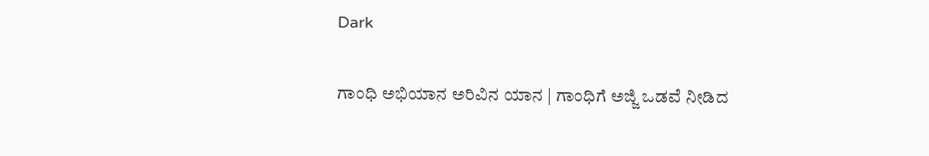Dark

ಗಾಂಧಿ ಅಭಿಯಾನ ಅರಿವಿನ ಯಾನ | ಗಾಂಧಿಗೆ ಅಜ್ಜಿ ಒಡವೆ ನೀಡಿದ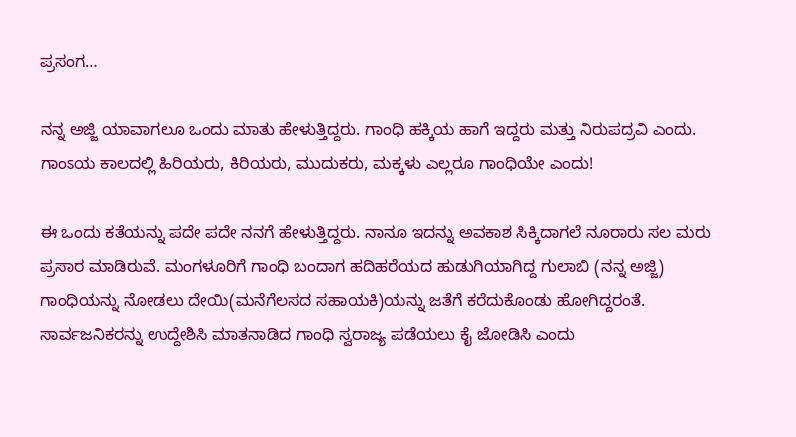ಪ್ರಸಂಗ…

ನನ್ನ ಅಜ್ಜಿ ಯಾವಾಗಲೂ ಒಂದು ಮಾತು ಹೇಳುತ್ತಿದ್ದರು. ಗಾಂಧಿ ಹಕ್ಕಿಯ ಹಾಗೆ ಇದ್ದರು ಮತ್ತು ನಿರುಪದ್ರವಿ ಎಂದು. ಗಾಂಽಯ ಕಾಲದಲ್ಲಿ ಹಿರಿಯರು, ಕಿರಿಯರು, ಮುದುಕರು, ಮಕ್ಕಳು ಎಲ್ಲರೂ ಗಾಂಧಿಯೇ ಎಂದು!

ಈ ಒಂದು ಕತೆಯನ್ನು ಪದೇ ಪದೇ ನನಗೆ ಹೇಳುತ್ತಿದ್ದರು. ನಾನೂ ಇದನ್ನು ಅವಕಾಶ ಸಿಕ್ಕಿದಾಗಲೆ ನೂರಾರು ಸಲ ಮರು ಪ್ರಸಾರ ಮಾಡಿರುವೆ. ಮಂಗಳೂರಿಗೆ ಗಾಂಧಿ ಬಂದಾಗ ಹದಿಹರೆಯದ ಹುಡುಗಿಯಾಗಿದ್ದ ಗುಲಾಬಿ (ನನ್ನ ಅಜ್ಜಿ) ಗಾಂಧಿಯನ್ನು ನೋಡಲು ದೇಯಿ(ಮನೆಗೆಲಸದ ಸಹಾಯಕಿ)ಯನ್ನು ಜತೆಗೆ ಕರೆದುಕೊಂಡು ಹೋಗಿದ್ದರಂತೆ. ಸಾರ್ವಜನಿಕರನ್ನು ಉದ್ದೇಶಿಸಿ ಮಾತನಾಡಿದ ಗಾಂಧಿ ಸ್ವರಾಜ್ಯ ಪಡೆಯಲು ಕೈ ಜೋಡಿಸಿ ಎಂದು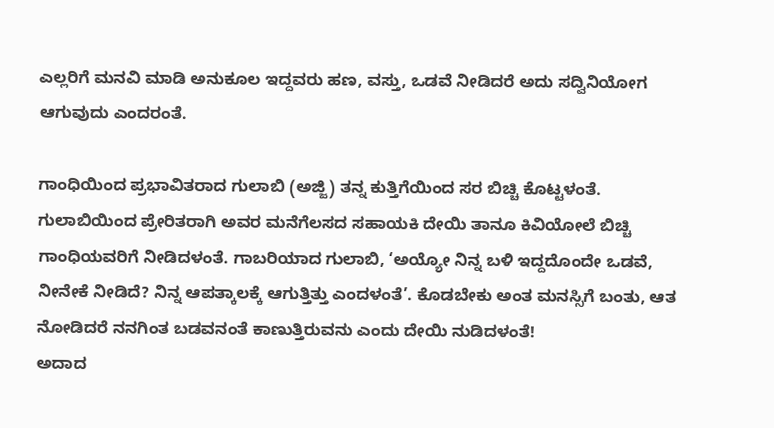ಎಲ್ಲರಿಗೆ ಮನವಿ ಮಾಡಿ ಅನುಕೂಲ ಇದ್ದವರು ಹಣ, ವಸ್ತು, ಒಡವೆ ನೀಡಿದರೆ ಅದು ಸದ್ವಿನಿಯೋಗ ಆಗುವುದು ಎಂದರಂತೆ.

ಗಾಂಧಿಯಿಂದ ಪ್ರಭಾವಿತರಾದ ಗುಲಾಬಿ (ಅಜ್ಜಿ) ತನ್ನ ಕುತ್ತಿಗೆಯಿಂದ ಸರ ಬಿಚ್ಚಿ ಕೊಟ್ಟಳಂತೆ. ಗುಲಾಬಿಯಿಂದ ಪ್ರೇರಿತರಾಗಿ ಅವರ ಮನೆಗೆಲಸದ ಸಹಾಯಕಿ ದೇಯಿ ತಾನೂ ಕಿವಿಯೋಲೆ ಬಿಚ್ಚಿ ಗಾಂಧಿಯವರಿಗೆ ನೀಡಿದಳಂತೆ. ಗಾಬರಿಯಾದ ಗುಲಾಬಿ, ‘ಅಯ್ಯೋ ನಿನ್ನ ಬಳಿ ಇದ್ದದೊಂದೇ ಒಡವೆ, ನೀನೇಕೆ ನೀಡಿದೆ? ನಿನ್ನ ಆಪತ್ಕಾಲಕ್ಕೆ ಆಗುತ್ತಿತ್ತು ಎಂದಳಂತೆ’. ಕೊಡಬೇಕು ಅಂತ ಮನಸ್ಸಿಗೆ ಬಂತು, ಆತ ನೋಡಿದರೆ ನನಗಿಂತ ಬಡವನಂತೆ ಕಾಣುತ್ತಿರುವನು ಎಂದು ದೇಯಿ ನುಡಿದಳಂತೆ!
ಅದಾದ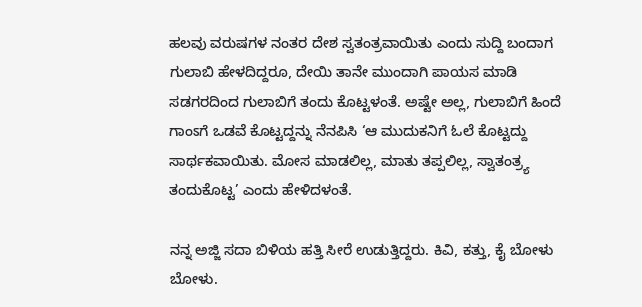ಹಲವು ವರುಷಗಳ ನಂತರ ದೇಶ ಸ್ವತಂತ್ರವಾಯಿತು ಎಂದು ಸುದ್ದಿ ಬಂದಾಗ ಗುಲಾಬಿ ಹೇಳದಿದ್ದರೂ, ದೇಯಿ ತಾನೇ ಮುಂದಾಗಿ ಪಾಯಸ ಮಾಡಿ ಸಡಗರದಿಂದ ಗುಲಾಬಿಗೆ ತಂದು ಕೊಟ್ಟಳಂತೆ. ಅಷ್ಟೇ ಅಲ್ಲ, ಗುಲಾಬಿಗೆ ಹಿಂದೆ ಗಾಂಽಗೆ ಒಡವೆ ಕೊಟ್ಟದ್ದನ್ನು ನೆನಪಿಸಿ ‘ಆ ಮುದುಕನಿಗೆ ಓಲೆ ಕೊಟ್ಟದ್ದು ಸಾರ್ಥಕವಾಯಿತು. ಮೋಸ ಮಾಡಲಿಲ್ಲ, ಮಾತು ತಪ್ಪಲಿಲ್ಲ, ಸ್ವಾತಂತ್ರ್ಯ ತಂದುಕೊಟ್ಟ’ ಎಂದು ಹೇಳಿದಳಂತೆ.

ನನ್ನ ಅಜ್ಜಿ ಸದಾ ಬಿಳಿಯ ಹತ್ತಿ ಸೀರೆ ಉಡುತ್ತಿದ್ದರು. ಕಿವಿ, ಕತ್ತು, ಕೈ ಬೋಳು ಬೋಳು.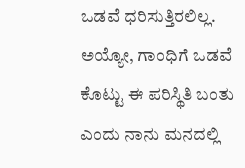ಒಡವೆ ಧರಿಸುತ್ತಿರಲಿಲ್ಲ. ಅಯ್ಯೋ, ಗಾಂಧಿಗೆ ಒಡವೆ ಕೊಟ್ಟು ಈ ಪರಿಸ್ಥಿತಿ ಬಂತು ಎಂದು ನಾನು ಮನದಲ್ಲಿ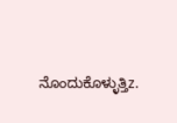ನೊಂದುಕೊಳ್ಳುತ್ತಿz.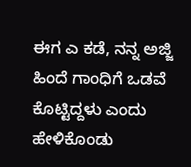ಈಗ ಎ ಕಡೆ, ನನ್ನ ಅಜ್ಜಿ ಹಿಂದೆ ಗಾಂಧಿಗೆ ಒಡವೆ ಕೊಟ್ಟಿದ್ದಳು ಎಂದು ಹೇಳಿಕೊಂಡು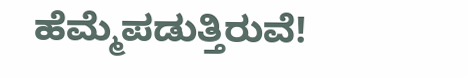ಹೆಮ್ಮೆಪಡುತ್ತಿರುವೆ!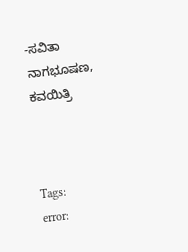-ಸವಿತಾ ನಾಗಭೂಷಣ, ಕವಯಿತ್ರಿ



Tags:
error: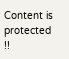Content is protected !!